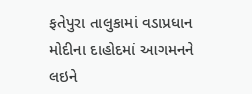ફતેપુરા તાલુકામાં વડાપ્રધાન મોદીના દાહોદમાં આગમનને લઇને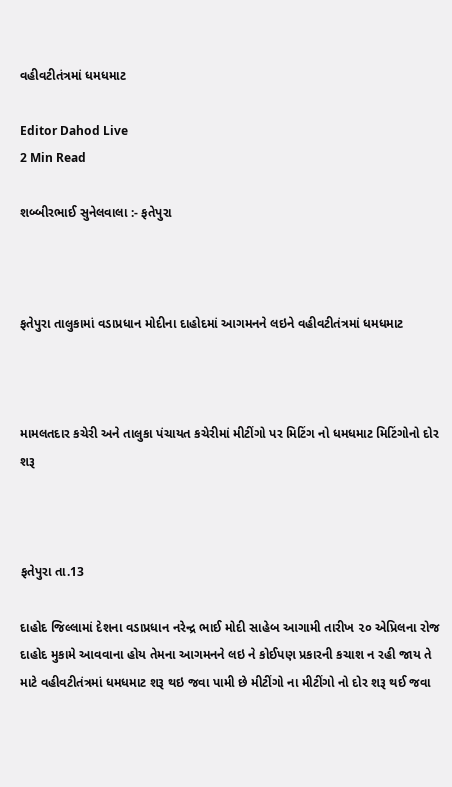વહીવટીતંત્રમાં ધમધમાટ

Editor Dahod Live
2 Min Read

શબ્બીરભાઈ સુનેલવાલા :- ફતેપુરા



ફતેપુરા તાલુકામાં વડાપ્રધાન મોદીના દાહોદમાં આગમનને લઇને વહીવટીતંત્રમાં ધમધમાટ



મામલતદાર કચેરી અને તાલુકા પંચાયત કચેરીમાં મીટીંગો પર મિટિંગ નો ધમધમાટ મિટિંગોનો દોર શરૂ



ફતેપુરા તા.13

દાહોદ જિલ્લામાં દેશના વડાપ્રધાન નરેન્દ્ર ભાઈ મોદી સાહેબ આગામી તારીખ ૨૦ એપ્રિલના રોજ દાહોદ મુકામે આવવાના હોય તેમના આગમનને લઇ ને કોઈપણ પ્રકારની કચાશ ન રહી જાય તે માટે વહીવટીતંત્રમાં ધમધમાટ શરૂ થઇ જવા પામી છે મીટીંગો ના મીટીંગો નો દોર શરૂ થઈ જવા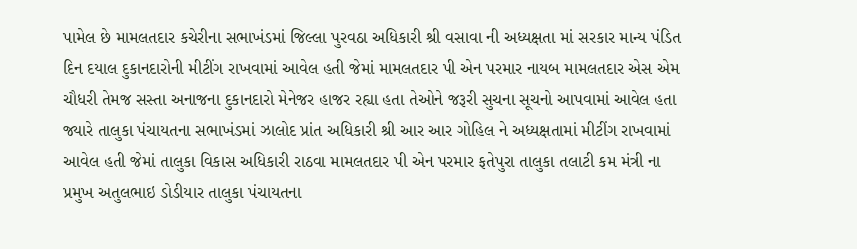પામેલ છે મામલતદાર કચેરીના સભાખંડમાં જિલ્લા પુરવઠા અધિકારી શ્રી વસાવા ની અધ્યક્ષતા માં સરકાર માન્ય પંડિત દિન દયાલ દુકાનદારોની મીટીંગ રાખવામાં આવેલ હતી જેમાં મામલતદાર પી એન પરમાર નાયબ મામલતદાર એસ એમ ચૌધરી તેમજ સસ્તા અનાજના દુકાનદારો મેનેજર હાજર રહ્યા હતા તેઓને જરૂરી સુચના સૂચનો આપવામાં આવેલ હતા જ્યારે તાલુકા પંચાયતના સભાખંડમાં ઝાલોદ પ્રાંત અધિકારી શ્રી આર આર ગોહિલ ને અધ્યક્ષતામાં મીટીંગ રાખવામાં આવેલ હતી જેમાં તાલુકા વિકાસ અધિકારી રાઠવા મામલતદાર પી એન પરમાર ફતેપુરા તાલુકા તલાટી કમ મંત્રી ના પ્રમુખ અતુલભાઇ ડોડીયાર તાલુકા પંચાયતના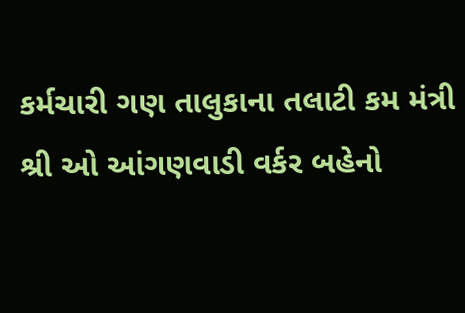કર્મચારી ગણ તાલુકાના તલાટી કમ મંત્રી શ્રી ઓ આંગણવાડી વર્કર બહેનો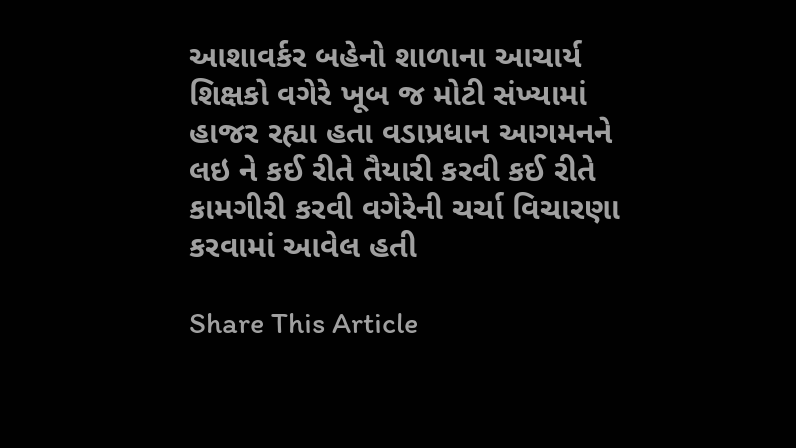આશાવર્કર બહેનો શાળાના આચાર્ય શિક્ષકો વગેરે ખૂબ જ મોટી સંખ્યામાં હાજર રહ્યા હતા વડાપ્રધાન આગમનને લઇ ને કઈ રીતે તૈયારી કરવી કઈ રીતે કામગીરી કરવી વગેરેની ચર્ચા વિચારણા કરવામાં આવેલ હતી

Share This Article